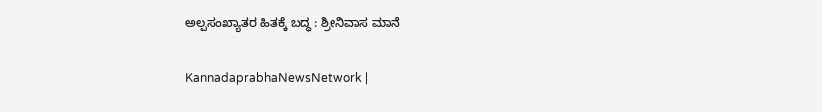ಅಲ್ಪಸಂಖ್ಯಾತರ ಹಿತಕ್ಕೆ ಬದ್ಧ : ಶ್ರೀನಿವಾಸ ಮಾನೆ

KannadaprabhaNewsNetwork |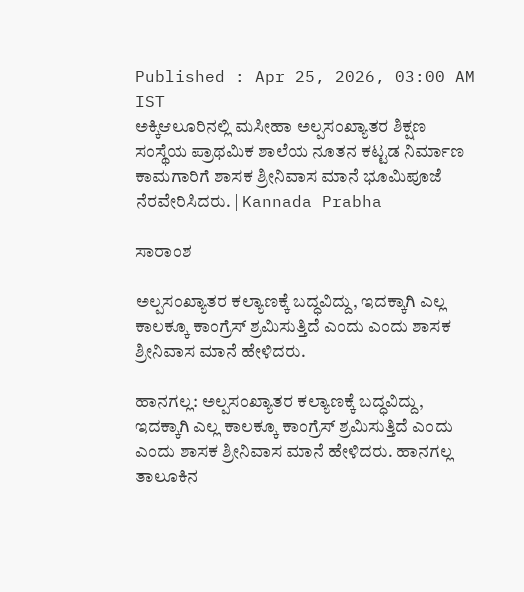Published : Apr 25, 2026, 03:00 AM IST
ಅಕ್ಕಿಆಲೂರಿನಲ್ಲಿ ಮಸೀಹಾ ಅಲ್ಪಸಂಖ್ಯಾತರ ಶಿಕ್ಷಣ ಸಂಸ್ಥೆಯ ಪ್ರಾಥಮಿಕ ಶಾಲೆಯ ನೂತನ ಕಟ್ಟಡ ನಿರ್ಮಾಣ ಕಾಮಗಾರಿಗೆ ಶಾಸಕ ಶ್ರೀನಿವಾಸ ಮಾನೆ ಭೂಮಿಪೂಜೆ ನೆರವೇರಿಸಿದರು. | Kannada Prabha

ಸಾರಾಂಶ

ಅಲ್ಪಸಂಖ್ಯಾತರ ಕಲ್ಯಾಣಕ್ಕೆ ಬದ್ಧವಿದ್ದು, ಇದಕ್ಕಾಗಿ ಎಲ್ಲ ಕಾಲಕ್ಕೂ ಕಾಂಗ್ರೆಸ್ ಶ್ರಮಿಸುತ್ತಿದೆ ಎಂದು ಎಂದು ಶಾಸಕ ಶ್ರೀನಿವಾಸ ಮಾನೆ ಹೇಳಿದರು.

ಹಾನಗಲ್ಲ: ಅಲ್ಪಸಂಖ್ಯಾತರ ಕಲ್ಯಾಣಕ್ಕೆ ಬದ್ಧವಿದ್ದು, ಇದಕ್ಕಾಗಿ ಎಲ್ಲ ಕಾಲಕ್ಕೂ ಕಾಂಗ್ರೆಸ್ ಶ್ರಮಿಸುತ್ತಿದೆ ಎಂದು ಎಂದು ಶಾಸಕ ಶ್ರೀನಿವಾಸ ಮಾನೆ ಹೇಳಿದರು. ಹಾನಗಲ್ಲ ತಾಲೂಕಿನ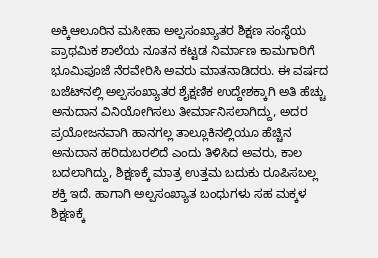ಅಕ್ಕಿಆಲೂರಿನ ಮಸೀಹಾ ಅಲ್ಪಸಂಖ್ಯಾತರ ಶಿಕ್ಷಣ ಸಂಸ್ಥೆಯ ಪ್ರಾಥಮಿಕ ಶಾಲೆಯ ನೂತನ ಕಟ್ಟಡ ನಿರ್ಮಾಣ ಕಾಮಗಾರಿಗೆ ಭೂಮಿಪೂಜೆ ನೆರವೇರಿಸಿ ಅವರು ಮಾತನಾಡಿದರು. ಈ ವರ್ಷದ ಬಜೆಟ್‌ನಲ್ಲಿ ಅಲ್ಪಸಂಖ್ಯಾತರ ಶೈಕ್ಷಣಿಕ ಉದ್ದೇಶಕ್ಕಾಗಿ ಅತಿ ಹೆಚ್ಚು ಅನುದಾನ ವಿನಿಯೋಗಿಸಲು ತೀರ್ಮಾನಿಸಲಾಗಿದ್ದು, ಅದರ ಪ್ರಯೋಜನವಾಗಿ ಹಾನಗಲ್ಲ ತಾಲ್ಲೂಕಿನಲ್ಲಿಯೂ ಹೆಚ್ಚಿನ ಅನುದಾನ ಹರಿದುಬರಲಿದೆ ಎಂದು ತಿಳಿಸಿದ ಅವರು, ಕಾಲ ಬದಲಾಗಿದ್ದು, ಶಿಕ್ಷಣಕ್ಕೆ ಮಾತ್ರ ಉತ್ತಮ ಬದುಕು ರೂಪಿಸಬಲ್ಲ ಶಕ್ತಿ ಇದೆ. ಹಾಗಾಗಿ ಅಲ್ಪಸಂಖ್ಯಾತ ಬಂಧುಗಳು ಸಹ ಮಕ್ಕಳ ಶಿಕ್ಷಣಕ್ಕೆ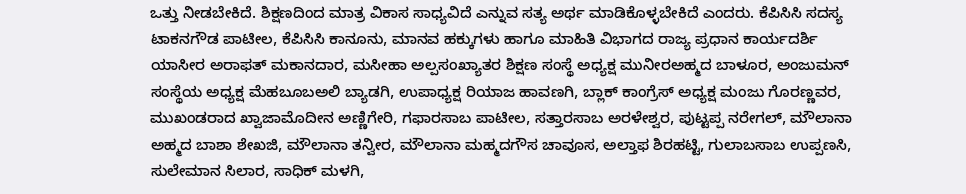ಒತ್ತು ನೀಡಬೇಕಿದೆ. ಶಿಕ್ಷಣದಿಂದ ಮಾತ್ರ ವಿಕಾಸ ಸಾಧ್ಯವಿದೆ ಎನ್ನುವ ಸತ್ಯ ಅರ್ಥ ಮಾಡಿಕೊಳ್ಳಬೇಕಿದೆ ಎಂದರು. ಕೆಪಿಸಿಸಿ ಸದಸ್ಯ ಟಾಕನಗೌಡ ಪಾಟೀಲ, ಕೆಪಿಸಿಸಿ ಕಾನೂನು, ಮಾನವ ಹಕ್ಕುಗಳು ಹಾಗೂ ಮಾಹಿತಿ ವಿಭಾಗದ ರಾಜ್ಯ ಪ್ರಧಾನ ಕಾರ್ಯದರ್ಶಿ ಯಾಸೀರ ಅರಾಫತ್ ಮಕಾನದಾರ, ಮಸೀಹಾ ಅಲ್ಪಸಂಖ್ಯಾತರ ಶಿಕ್ಷಣ ಸಂಸ್ಥೆ ಅಧ್ಯಕ್ಷ ಮುನೀರಅಹ್ಮದ ಬಾಳೂರ, ಅಂಜುಮನ್ ಸಂಸ್ಥೆಯ ಅಧ್ಯಕ್ಷ ಮೆಹಬೂಬಅಲಿ ಬ್ಯಾಡಗಿ, ಉಪಾಧ್ಯಕ್ಷ ರಿಯಾಜ ಹಾವಣಗಿ, ಬ್ಲಾಕ್ ಕಾಂಗ್ರೆಸ್ ಅಧ್ಯಕ್ಷ ಮಂಜು ಗೊರಣ್ಣವರ, ಮುಖಂಡರಾದ ಖ್ವಾಜಾಮೊದೀನ ಅಣ್ಣಿಗೇರಿ, ಗಫಾರಸಾಬ ಪಾಟೀಲ, ಸತ್ತಾರಸಾಬ ಅರಳೇಶ್ವರ, ಪುಟ್ಟಪ್ಪ ನರೇಗಲ್, ಮೌಲಾನಾ ಅಹ್ಮದ ಬಾಶಾ ಶೇಖಜಿ, ಮೌಲಾನಾ ತನ್ವೀರ, ಮೌಲಾನಾ ಮಹ್ಮದಗೌಸ ಚಾವೂಸ, ಅಲ್ತಾಫ ಶಿರಹಟ್ಟಿ, ಗುಲಾಬಸಾಬ ಉಪ್ಪಣಸಿ, ಸುಲೇಮಾನ ಸಿಲಾರ, ಸಾಧಿಕ್ ಮಳಗಿ,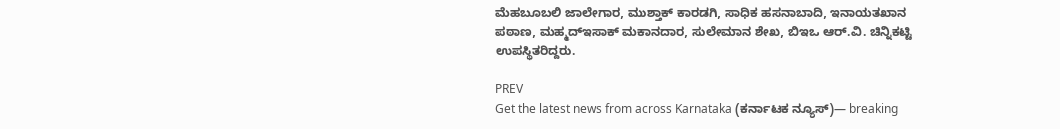ಮೆಹಬೂಬಲಿ ಜಾಲೇಗಾರ, ಮುಶ್ತಾಕ್ ಕಾರಡಗಿ, ಸಾಧಿಕ ಹಸನಾಬಾದಿ, ಇನಾಯತಖಾನ ಪಠಾಣ, ಮಹ್ಮದ್‌ಇಸಾಕ್ ಮಕಾನದಾರ, ಸುಲೇಮಾನ ಶೇಖ, ಬಿಇಒ ಆರ್.ವಿ. ಚಿನ್ನಿಕಟ್ಟಿ ಉಪಸ್ಥಿತರಿದ್ದರು.

PREV
Get the latest news from across Karnataka (ಕರ್ನಾಟಕ ನ್ಯೂಸ್)— breaking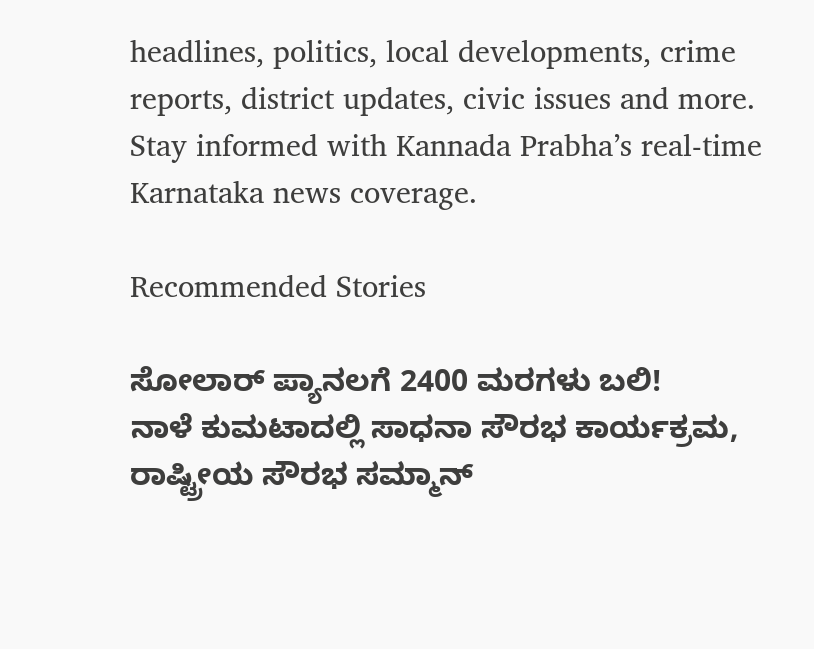headlines, politics, local developments, crime reports, district updates, civic issues and more. Stay informed with Kannada Prabha’s real‑time Karnataka news coverage.

Recommended Stories

ಸೋಲಾರ್‌ ಪ್ಯಾನಲಗೆ 2400 ಮರಗಳು ಬಲಿ!
ನಾಳೆ ಕುಮಟಾದಲ್ಲಿ ಸಾಧನಾ ಸೌರಭ ಕಾರ್ಯಕ್ರಮ, ರಾಷ್ಟ್ರೀಯ ಸೌರಭ ಸಮ್ಮಾನ್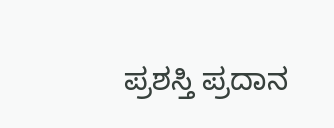ಪ್ರಶಸ್ತಿ ಪ್ರದಾನ